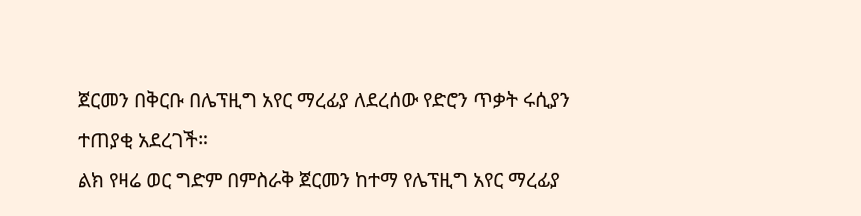ጀርመን በቅርቡ በሌፕዚግ አየር ማረፊያ ለደረሰው የድሮን ጥቃት ሩሲያን ተጠያቂ አደረገች።
ልክ የዛሬ ወር ግድም በምስራቅ ጀርመን ከተማ የሌፕዚግ አየር ማረፊያ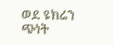ወደ ዩክሬን ጭነት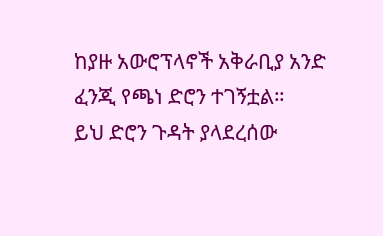ከያዙ አውሮፕላኖች አቅራቢያ አንድ ፈንጂ የጫነ ድሮን ተገኝቷል።
ይህ ድሮን ጉዳት ያላደረሰው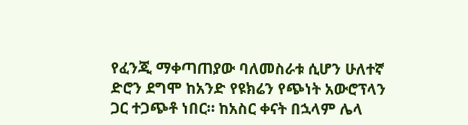የፈንጂ ማቀጣጠያው ባለመስራቱ ሲሆን ሁለተኛ ድሮን ደግሞ ከአንድ የዩክሬን የጭነት አውሮፕላን ጋር ተጋጭቶ ነበር። ከአስር ቀናት በኋላም ሌላ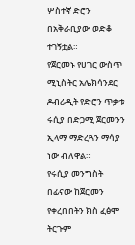ሦስተኛ ድሮን በአቅራቢያው ወድቆ ተገኝቷል።
የጀርመኑ የሀገር ውስጥ ሚኒስትር አሌክሳንደር ዶብሪዲት የድሮን ጥቃቱ ሩሲያ በድጋሚ ጀርመንን ኢላማ ማድረጓን ማሳያ ነው ብለዋል።
የሩሲያ መንግስት በፊናው ከጀርመን የቀረበበትን ክስ ፈፅሞ ትርጉም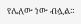የሌለው ነው ብሏል።